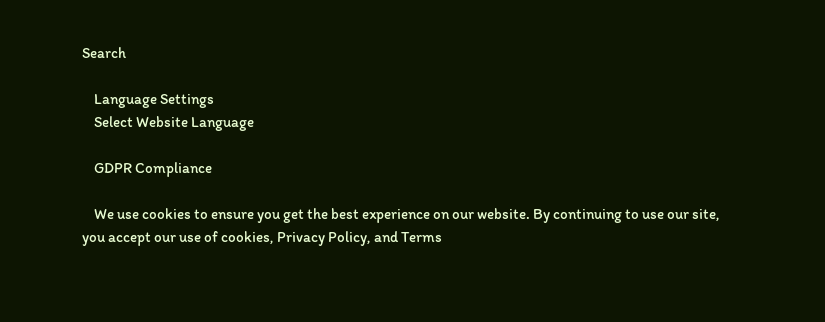Search

    Language Settings
    Select Website Language

    GDPR Compliance

    We use cookies to ensure you get the best experience on our website. By continuing to use our site, you accept our use of cookies, Privacy Policy, and Terms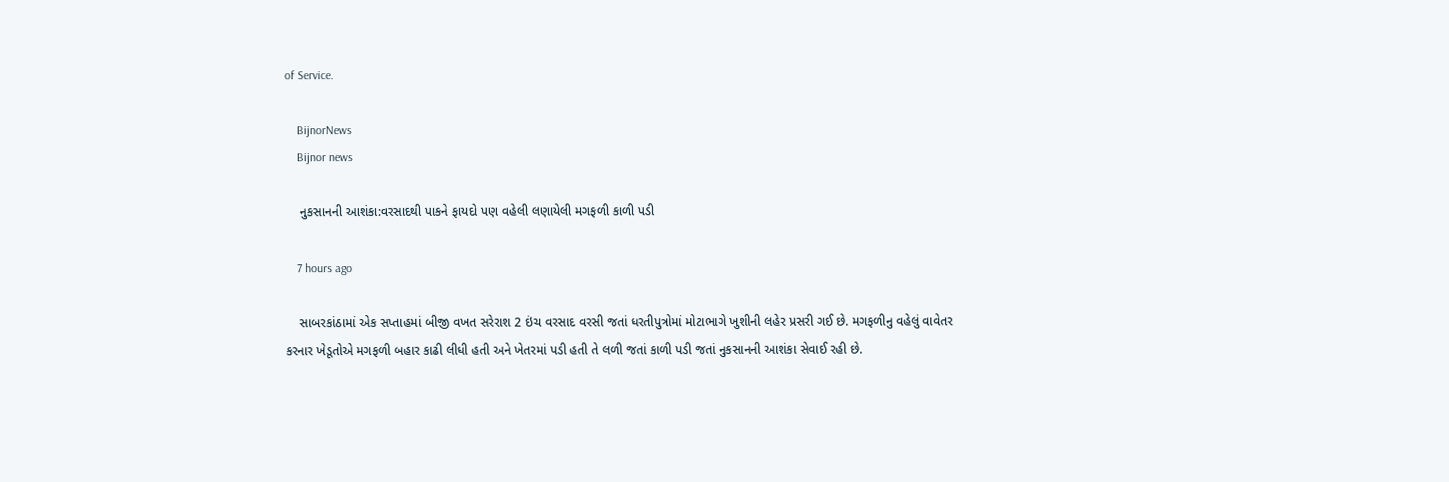of Service.

    BijnorNews
    Bijnor news

    નુકસાનની આશંકા:વરસાદથી પાકને ફાયદો પણ વહેલી લણાયેલી મગફળી કાળી પડી

    7 hours ago

    સાબરકાંઠામાં એક સપ્તાહમાં બીજી વખત સરેરાશ 2 ઇંચ વરસાદ વરસી જતાં ધરતીપુત્રોમાં મોટાભાગે ખુશીની લહેર પ્રસરી ગઈ છે. મગફળીનુ વહેલું વાવેતર કરનાર ખેડૂતોએ મગફળી બહાર કાઢી લીધી હતી અને ખેતરમાં પડી હતી તે લળી જતાં કાળી પડી જતાં નુકસાનની આશંકા સેવાઈ રહી છે.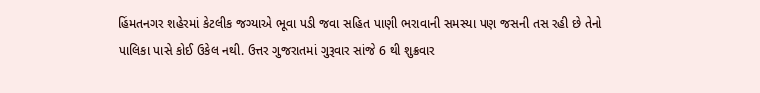હિંમતનગર શહેરમાં કેટલીક જગ્યાએ ભૂવા પડી જવા સહિત પાણી ભરાવાની સમસ્યા પણ જસની તસ રહી છે તેનો પાલિકા પાસે કોઈ ઉકેલ નથી. ઉત્તર ગુજરાતમાં ગુરૂવાર સાંજે 6 થી શુક્રવાર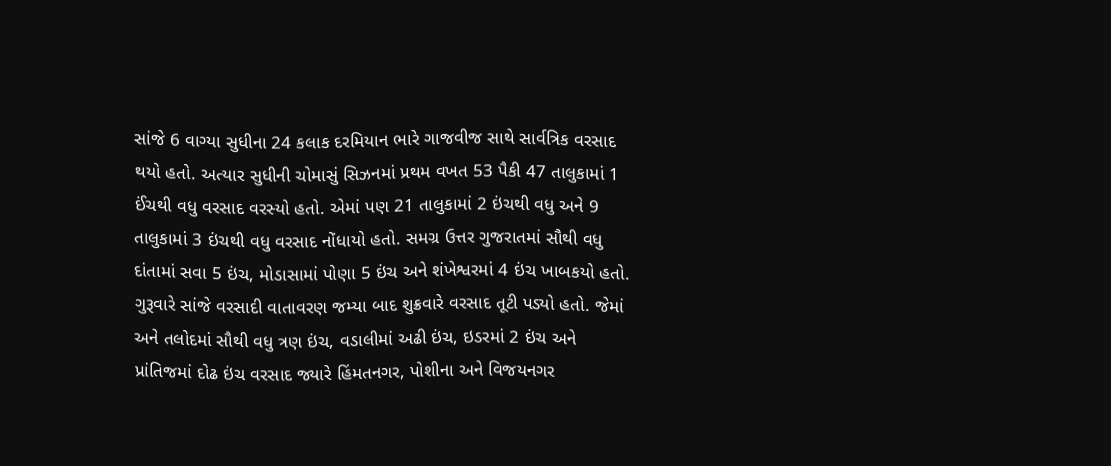સાંજે 6 વાગ્યા સુધીના 24 કલાક દરમિયાન ભારે ગાજવીજ સાથે સાર્વત્રિક વરસાદ થયો હતો. અત્યાર સુધીની ચોમાસું સિઝનમાં પ્રથમ વખત 53 પૈકી 47 તાલુકામાં 1 ઈંચથી વધુ વરસાદ વરસ્યો હતો. એમાં પણ 21 તાલુકામાં 2 ઇંચથી વધુ અને 9 તાલુકામાં 3 ઇંચથી વધુ વરસાદ નોંધાયો હતો. સમગ્ર ઉત્તર ગુજરાતમાં સૌથી વધુ દાંતામાં સવા 5 ઇંચ, મોડાસામાં પોણા 5 ઇંચ અને શંખેશ્વરમાં 4 ઇંચ ખાબકયો હતો. ગુરૂવારે સાંજે વરસાદી વાતાવરણ જમ્યા બાદ શુક્રવારે વરસાદ તૂટી પડ્યો હતો. જેમાં અને તલોદમાં સૌથી વધુ ત્રણ ઇંચ, વડાલીમાં અઢી ઇંચ, ઇડરમાં 2 ઇંચ અને પ્રાંતિજમાં દોઢ ઇંચ વરસાદ જ્યારે હિંમતનગર, પોશીના અને વિજયનગર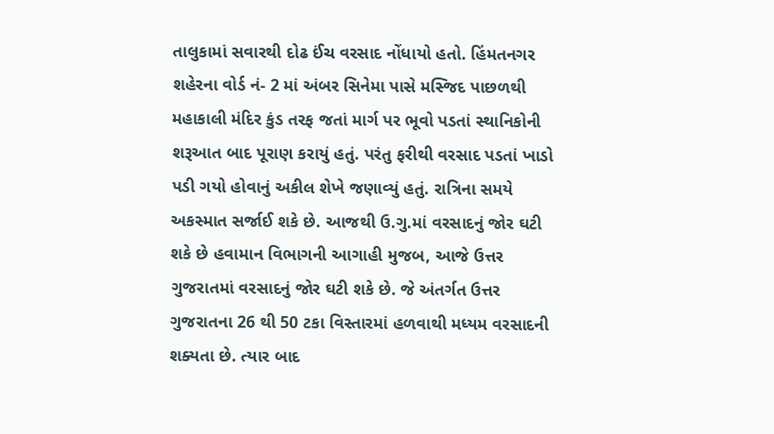તાલુકામાં સવારથી દોઢ ઈંચ વરસાદ નોંધાયો હતો. હિંમતનગર શહેરના વોર્ડ નં- 2 માં અંબર સિનેમા પાસે મસ્જિદ પાછળથી મહાકાલી મંદિર કુંડ તરફ જતાં માર્ગ પર ભૂવો પડતાં સ્થાનિકોની શરૂઆત બાદ પૂરાણ કરાયું હતું. પરંતુ ફરીથી વરસાદ પડતાં ખાડો પડી ગયો હોવાનું અકીલ શેખે જણાવ્યું હતું. રાત્રિના સમયે અકસ્માત સર્જાઈ શકે છે. આજથી ઉ.ગુ.માં વરસાદનું જોર ઘટી શકે છે હવામાન વિભાગની આગાહી મુજબ, આજે ઉત્તર ગુજરાતમાં વરસાદનું જોર ઘટી શકે છે. જે અંતર્ગત ઉત્તર ગુજરાતના 26 થી 50 ટકા વિસ્તારમાં હળવાથી મધ્યમ વરસાદની શક્યતા છે. ત્યાર બાદ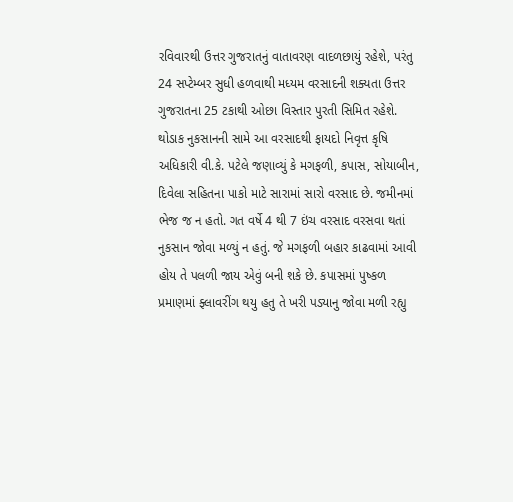રવિવારથી ઉત્તર ગુજરાતનું વાતાવરણ વાદળછાયું રહેશે, પરંતુ 24 સપ્ટેમ્બર સુધી હળવાથી મધ્યમ વરસાદની શક્યતા ઉત્તર ગુજરાતના 25 ટકાથી ઓછા વિસ્તાર પુરતી સિમિત રહેશે. થોડાક નુકસાનની સામે આ વરસાદથી ફાયદો નિવૃત્ત કૃષિ અધિકારી વી.કે. પટેલે જણાવ્યું કે મગફળી, કપાસ, સોયાબીન, દિવેલા સહિતના પાકો માટે સારામાં સારો વરસાદ છે. જમીનમાં ભેજ જ ન હતો. ગત વર્ષે 4 થી 7 ઇંચ વરસાદ વરસવા થતાં નુકસાન જોવા મળ્યું ન હતું. જે મગફળી બહાર કાઢવામાં આવી હોય તે પલળી જાય એવું બની શકે છે. કપાસમાં પુષ્કળ પ્રમાણમાં ફ્લાવરીંગ થયુ હતુ તે ખરી પડ્યાનુ જોવા મળી રહ્યુ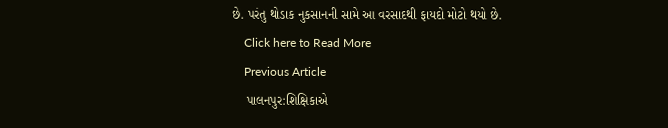છે. પરંતુ થોડાક નુકસાનની સામે આ વરસાદથી ફાયદો મોટો થયો છે.
    Click here to Read More
    Previous Article
    પાલનપુર:શિક્ષિકાએ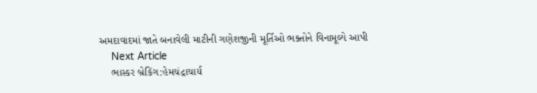અમદાવાદમાં જાતે બનાવેલી માટીની ગણેશજીની મૂર્તિઓ ભક્તોને વિનામૂલ્યે આપી
    Next Article
    ભાસ્કર બ્રેકિંગ:હેમચંદ્રાચાર્ય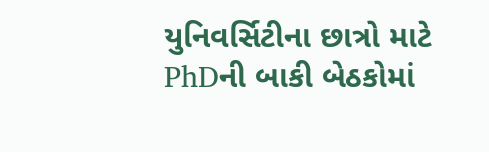યુનિવર્સિટીના છાત્રો માટે PhDની બાકી બેઠકોમાં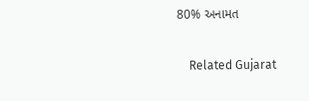80% અનામત

    Related Gujarat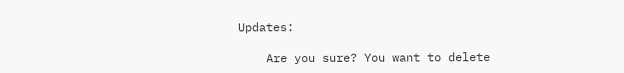Updates:

    Are you sure? You want to delete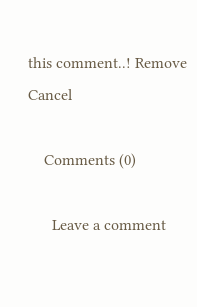this comment..! Remove Cancel

    Comments (0)

      Leave a comment